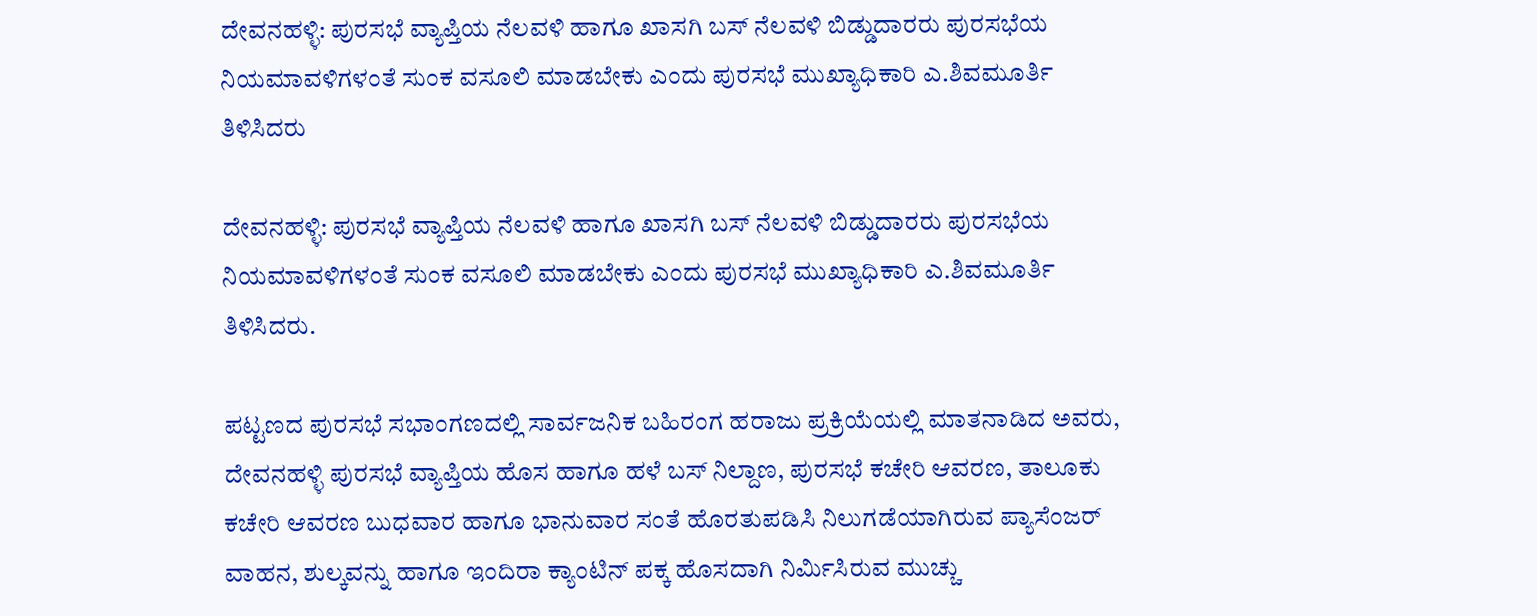ದೇವನಹಳ್ಳಿ: ಪುರಸಭೆ ವ್ಯಾಪ್ತಿಯ ನೆಲವಳಿ ಹಾಗೂ ಖಾಸಗಿ ಬಸ್ ನೆಲವಳಿ ಬಿಡ್ಡುದಾರರು ಪುರಸಭೆಯ ನಿಯಮಾವಳಿಗಳಂತೆ ಸುಂಕ ವಸೂಲಿ ಮಾಡಬೇಕು ಎಂದು ಪುರಸಭೆ ಮುಖ್ಯಾಧಿಕಾರಿ ಎ.ಶಿವಮೂರ್ತಿ ತಿಳಿಸಿದರು

ದೇವನಹಳ್ಳಿ: ಪುರಸಭೆ ವ್ಯಾಪ್ತಿಯ ನೆಲವಳಿ ಹಾಗೂ ಖಾಸಗಿ ಬಸ್ ನೆಲವಳಿ ಬಿಡ್ಡುದಾರರು ಪುರಸಭೆಯ ನಿಯಮಾವಳಿಗಳಂತೆ ಸುಂಕ ವಸೂಲಿ ಮಾಡಬೇಕು ಎಂದು ಪುರಸಭೆ ಮುಖ್ಯಾಧಿಕಾರಿ ಎ.ಶಿವಮೂರ್ತಿ ತಿಳಿಸಿದರು.

ಪಟ್ಟಣದ ಪುರಸಭೆ ಸಭಾಂಗಣದಲ್ಲಿ ಸಾರ್ವಜನಿಕ ಬಹಿರಂಗ ಹರಾಜು ಪ್ರಕ್ರಿಯೆಯಲ್ಲಿ ಮಾತನಾಡಿದ ಅವರು, ದೇವನಹಳ್ಳಿ ಪುರಸಭೆ ವ್ಯಾಪ್ತಿಯ ಹೊಸ ಹಾಗೂ ಹಳೆ ಬಸ್‌ ನಿಲ್ದಾಣ, ಪುರಸಭೆ ಕಚೇರಿ ಆವರಣ, ತಾಲೂಕು ಕಚೇರಿ ಆವರಣ ಬುಧವಾರ ಹಾಗೂ ಭಾನುವಾರ ಸಂತೆ ಹೊರತುಪಡಿಸಿ ನಿಲುಗಡೆಯಾಗಿರುವ ಪ್ಯಾಸೆಂಜರ್ ವಾಹನ, ಶುಲ್ಕವನ್ನು ಹಾಗೂ ಇಂದಿರಾ ಕ್ಯಾಂಟಿನ್ ಪಕ್ಕ ಹೊಸದಾಗಿ ನಿರ್ಮಿಸಿರುವ ಮುಚ್ಚು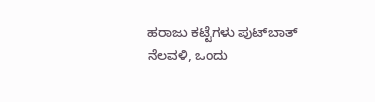ಹರಾಜು ಕಟ್ಟೆಗಳು ಪುಟ್‌ಬಾತ್ ನೆಲವಳಿ, ಒಂದು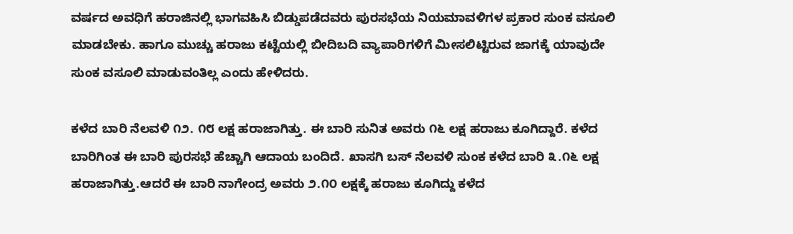ವರ್ಷದ ಅವಧಿಗೆ ಹರಾಜಿನಲ್ಲಿ ಭಾಗವಹಿಸಿ ಬಿಡ್ಡುಪಡೆದವರು ಪುರಸಭೆಯ ನಿಯಮಾವಳಿಗಳ ಪ್ರಕಾರ ಸುಂಕ ವಸೂಲಿ ಮಾಡಬೇಕು. ಹಾಗೂ ಮುಚ್ಚು ಹರಾಜು ಕಟ್ಟೆಯಲ್ಲಿ ಬೀದಿಬದಿ ವ್ಯಾಪಾರಿಗಳಿಗೆ ಮೀಸಲಿಟ್ಟಿರುವ ಜಾಗಕ್ಕೆ ಯಾವುದೇ ಸುಂಕ ವಸೂಲಿ ಮಾಡುವಂತಿಲ್ಲ ಎಂದು ಹೇಳಿದರು.

ಕಳೆದ ಬಾರಿ ನೆಲವಳಿ ೧೨. ೧೮ ಲಕ್ಷ ಹರಾಜಾಗಿತ್ತು. ಈ ಬಾರಿ ಸುನಿತ ಅವರು ೧೬ ಲಕ್ಷ ಹರಾಜು ಕೂಗಿದ್ದಾರೆ. ಕಳೆದ ಬಾರಿಗಿಂತ ಈ ಬಾರಿ ಪುರಸಭೆ ಹೆಚ್ಚಾಗಿ ಆದಾಯ ಬಂದಿದೆ. ಖಾಸಗಿ ಬಸ್‌ ನೆಲವಳಿ ಸುಂಕ ಕಳೆದ ಬಾರಿ ೩.೧೬ ಲಕ್ಷ ಹರಾಜಾಗಿತ್ತು.ಆದರೆ ಈ ಬಾರಿ ನಾಗೇಂದ್ರ ಅವರು ೨.೧೦ ಲಕ್ಷಕ್ಕೆ ಹರಾಜು ಕೂಗಿದ್ದು ಕಳೆದ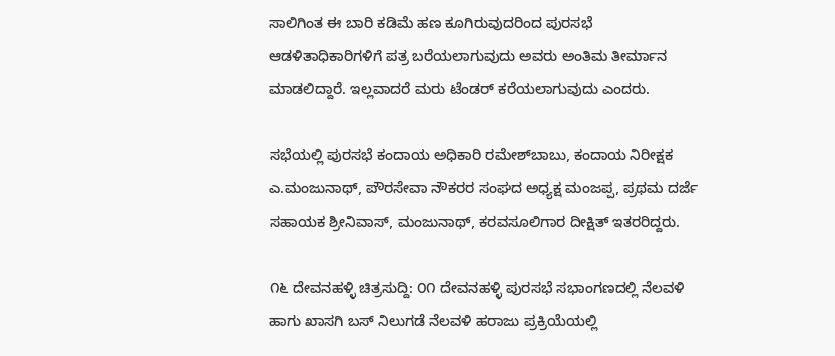ಸಾಲಿಗಿಂತ ಈ ಬಾರಿ ಕಡಿಮೆ ಹಣ ಕೂಗಿರುವುದರಿಂದ ಪುರಸಭೆ ಆಡಳಿತಾಧಿಕಾರಿಗಳಿಗೆ ಪತ್ರ ಬರೆಯಲಾಗುವುದು ಅವರು ಅಂತಿಮ ತೀರ್ಮಾನ ಮಾಡಲಿದ್ದಾರೆ. ಇಲ್ಲವಾದರೆ ಮರು ಟೆಂಡರ್ ಕರೆಯಲಾಗುವುದು ಎಂದರು.

ಸಭೆಯಲ್ಲಿ ಪುರಸಭೆ ಕಂದಾಯ ಅಧಿಕಾರಿ ರಮೇಶ್‌ಬಾಬು, ಕಂದಾಯ ನಿರೀಕ್ಷಕ ಎ.ಮಂಜುನಾಥ್, ಪೌರಸೇವಾ ನೌಕರರ ಸಂಘದ ಅಧ್ಯಕ್ಷ ಮಂಜಪ್ಪ, ಪ್ರಥಮ ದರ್ಜೆ ಸಹಾಯಕ ಶ್ರೀನಿವಾಸ್, ಮಂಜುನಾಥ್, ಕರವಸೂಲಿಗಾರ ದೀಕ್ಷಿತ್ ಇತರರಿದ್ದರು.

೧೬ ದೇವನಹಳ್ಳಿ ಚಿತ್ರಸುದ್ದಿ: ೦೧ ದೇವನಹಳ್ಳಿ ಪುರಸಭೆ ಸಭಾಂಗಣದಲ್ಲಿ ನೆಲವಳಿ ಹಾಗು ಖಾಸಗಿ ಬಸ್ ನಿಲುಗಡೆ ನೆಲವಳಿ ಹರಾಜು ಪ್ರಕ್ರಿಯೆಯಲ್ಲಿ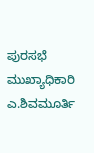ಪುರಸಭೆ ಮುಖ್ಯಾಧಿಕಾರಿ ಎ.ಶಿವಮೂರ್ತಿ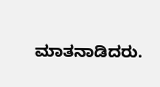ಮಾತನಾಡಿದರು.